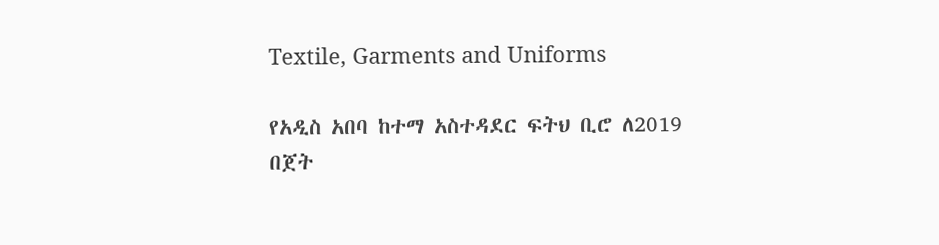Textile, Garments and Uniforms

የአዲስ አበባ ከተማ አስተዳደር ፍትህ ቢሮ ለ2019 በጀት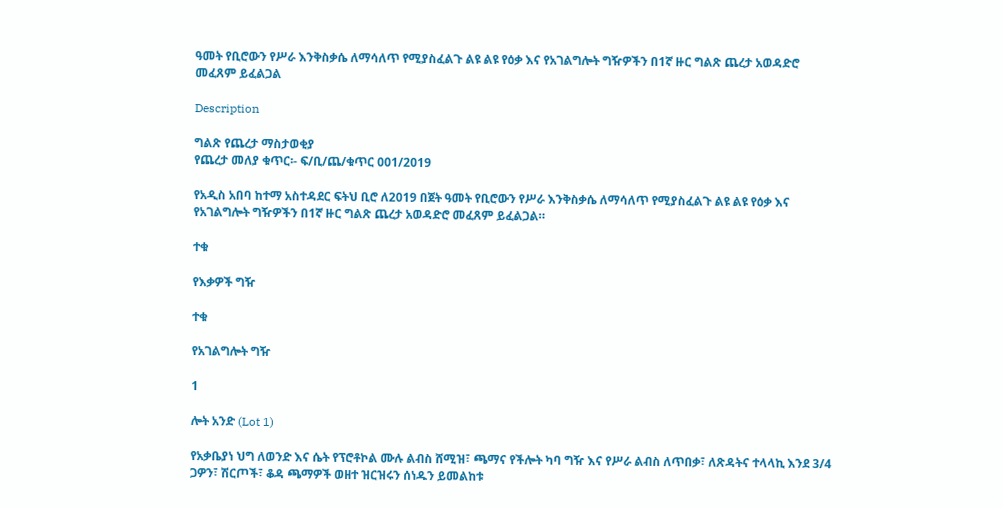ዓመት የቢሮውን የሥራ እንቅስቃሴ ለማሳለጥ የሚያስፈልጉ ልዩ ልዩ የዕቃ እና የአገልግሎት ግዥዎችን በ1ኛ ዙር ግልጽ ጨረታ አወዳድሮ መፈጸም ይፈልጋል

Description

ግልጽ የጨረታ ማስታወቂያ
የጨረታ መለያ ቁጥር፡- ፍ/ቢ/ጨ/ቁጥር 001/2019

የአዲስ አበባ ከተማ አስተዳደር ፍትህ ቢሮ ለ2019 በጀት ዓመት የቢሮውን የሥራ እንቅስቃሴ ለማሳለጥ የሚያስፈልጉ ልዩ ልዩ የዕቃ እና የአገልግሎት ግዥዎችን በ1ኛ ዙር ግልጽ ጨረታ አወዳድሮ መፈጸም ይፈልጋል።

ተቁ

የእቃዎች ግዥ

ተቁ

የአገልግሎት ግዥ

1

ሎት አንድ (Lot 1)

የአቃቤያነ ህግ ለወንድ እና ሴት የፕሮቶኮል ሙሉ ልብስ ሸሚዝ፣ ጫማና የችሎት ካባ ግዥ እና የሥራ ልብስ ለጥበቃ፣ ለጽዳትና ተላላኪ እንደ 3/4 ጋዎን፣ ሽርጦች፣ ቆዳ ጫማዎች ወዘተ ዝርዝሩን ሰነዱን ይመልከቱ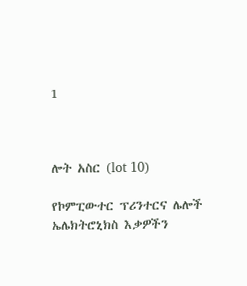1



ሎት አስር (lot 10)

የኮምፒውተር ፕሪንተርና ሌሎች ኤሌክትሮኒክስ እቃዎችን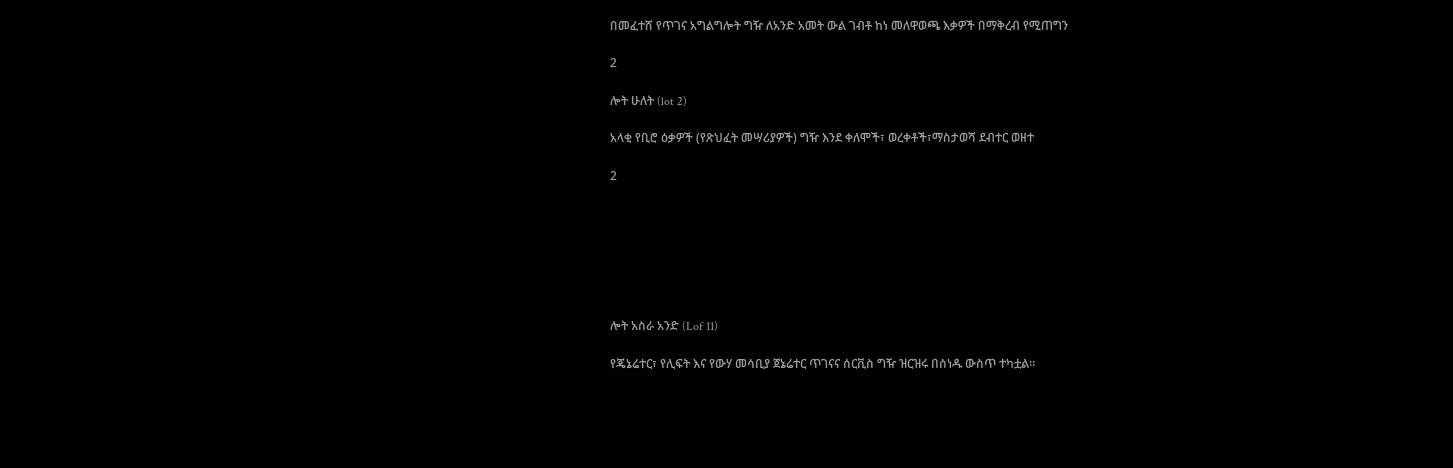በመፈተሸ የጥገና አግልግሎት ግዥ ለአንድ አመት ውል ገብቶ ከነ መለዋወጫ እቃዎች በማቅረብ የሚጠግን

2

ሎት ሁለት (lot 2)

አላቂ የቢሮ ዕቃዎች (የጽህፈት መሣሪያዎች) ግዥ እንደ ቀለሞች፣ ወረቀቶች፣ማስታወሻ ደብተር ወዘተ

2







ሎት አስራ አንድ (Lof 11)

የጄኔሬተር፣ የሊፍት እና የውሃ መሳቢያ ጀኔሬተር ጥገናና ሰርቪስ ግዥ ዝርዝሩ በሰነዱ ውስጥ ተካቷል።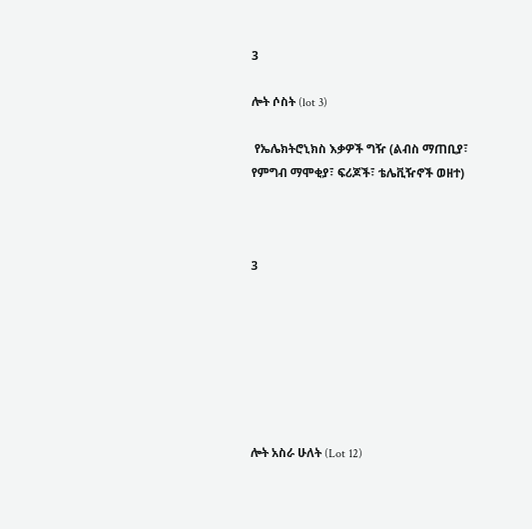3

ሎት ሶስት (lot 3)

 የኤሌክትሮኒክስ እቃዎች ግዥ (ልብስ ማጠቢያ፣ የምግብ ማሞቂያ፣ ፍሪጆች፣ ቴሌቪዥኖች ወዘተ)



3







ሎት አስራ ሁለት (Lot 12)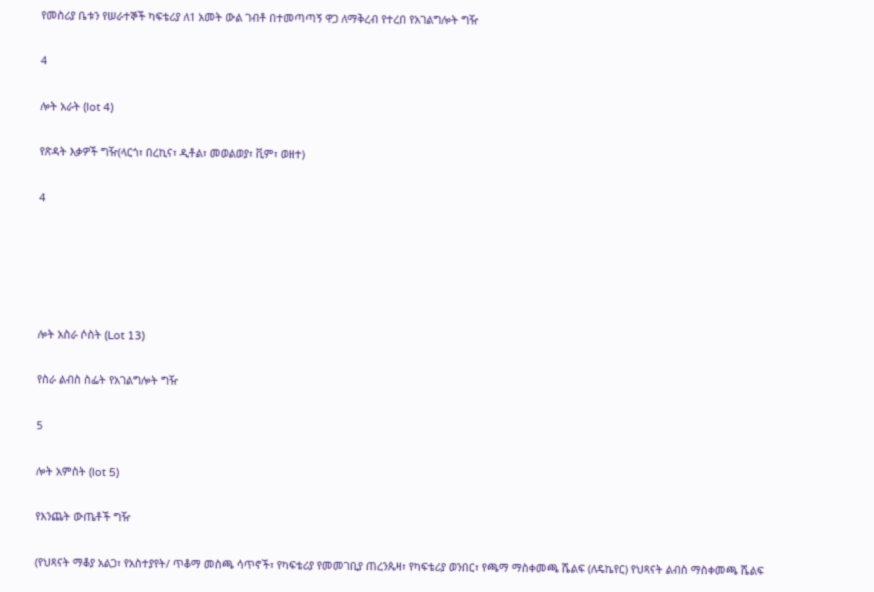የመስሪያ ቤቱን የሠራተኞች ካፍቴሪያ ለ1 አመት ውል ገብቶ በተመጣጣኝ ዋጋ ለማቅረብ የተረበ የአገልግሎት ግዥ

4

ሎት አራት (lot 4)

የጽዳት እቃዎች ግዥ(ላርጎ፣ በረኪና፣ ዲቶል፣ መወልወያ፣ ቪም፣ ወዘተ)

4





ሎት አስራ ሶስት (Lot 13)

የስራ ልብስ ስፌት የአገልግሎት ግዥ

5

ሎት አምስት (lot 5)

የእንጨት ውጤቶች ግዥ

(የህጻናት ማቆያ አልጋ፣ የአስተያየት/ ጥቆማ መስጫ ሳጥኖች፣ የካፍቴሪያ የመመገቢያ ጠረንጴዛ፣ የካፍቴሪያ ወንበር፣ የጫማ ማስቀመጫ ሼልፍ (ለዴኬየር) የህጻናት ልብስ ማስቀመጫ ሼልፍ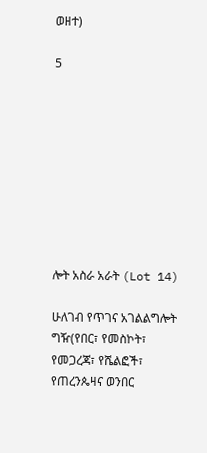ወዘተ)

5









ሎት አስራ አራት (Lot 14)

ሁለገብ የጥገና አገልልግሎት ግዥ(የበር፣ የመስኮት፣ የመጋረጃ፣ የሼልፎች፣ የጠረንጴዛና ወንበር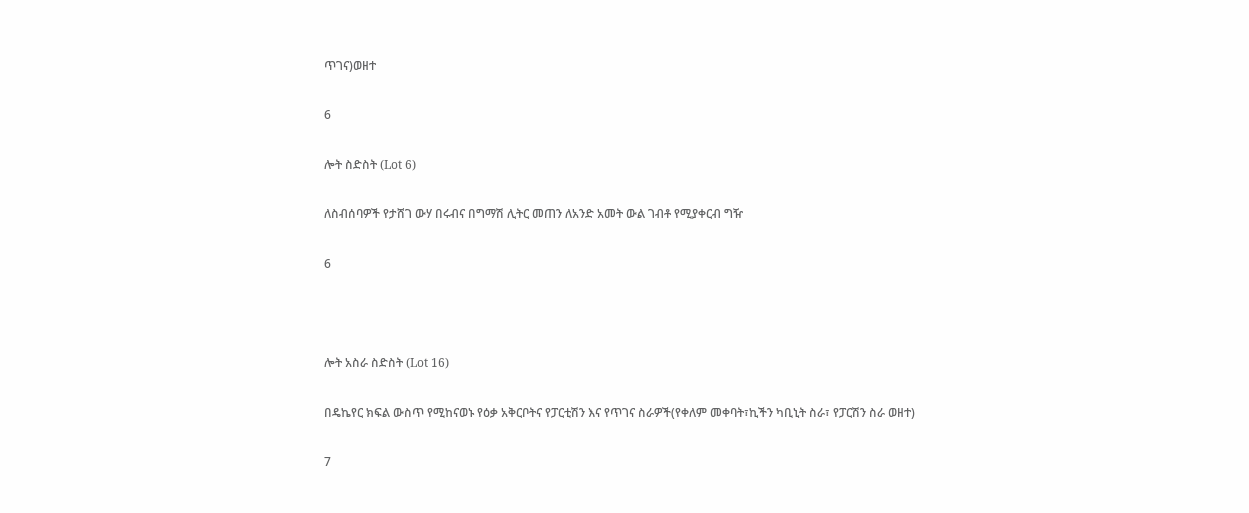ጥገና)ወዘተ

6

ሎት ስድስት (Lot 6)

ለስብሰባዎች የታሸገ ውሃ በሩብና በግማሽ ሊትር መጠን ለአንድ አመት ውል ገብቶ የሚያቀርብ ግዥ

6



ሎት አስራ ስድስት (Lot 16)

በዴኬየር ክፍል ውስጥ የሚከናወኑ የዕቃ አቅርቦትና የፓርቲሽን እና የጥገና ስራዎች(የቀለም መቀባት፣ኪችን ካቢኒት ስራ፣ የፓርሽን ስራ ወዘተ)

7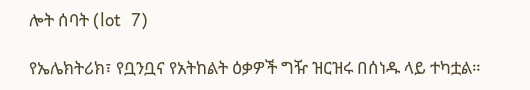ሎት ሰባት (lot  7)

የኤሌክትሪክ፣ የቧንቧና የአትከልት ዕቃዎች ግዥ ዝርዝሩ በሰነዱ ላይ ተካቷል።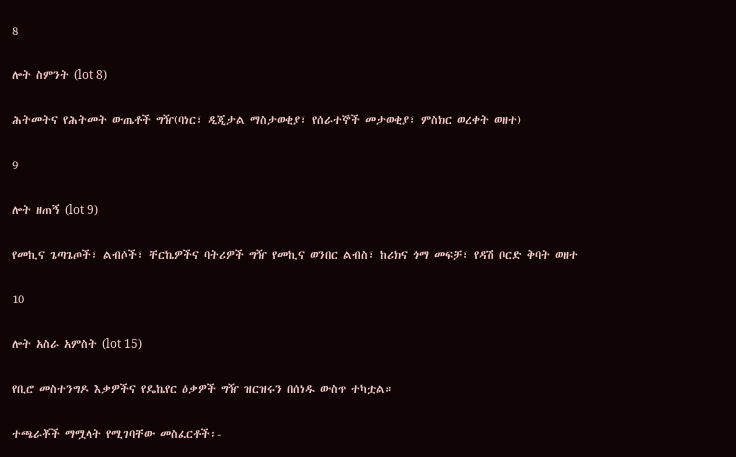8

ሎት ስምንት (lot 8)

ሕትመትና የሕትመት ውጤቶች ግዥ(ባነር፣ ዲጂታል ማስታወቂያ፣ የሰራተኞች መታወቂያ፣ ምስክር ወረቀት ወዘተ)

9

ሎት ዘጠኝ (lot 9)

የመኪና ጌጣጌጦች፣ ልብሶች፣ ቸርኬዎችና ባትሪዎች ግዥ የመኪና ወንበር ልብስ፣ ከሪክና ጎማ መፍቻ፣ የዳሽ ቦርድ ቅባት ወዘተ

10

ሎት አስራ አምስት (lot 15)

የቢሮ መስተንግዶ እቃዎችና የዴኬየር ዕቃዎች ግዥ ዝርዝሩን በሰነዱ ውስጥ ተካቷል።

ተጫራቾች ማሟላት የሚገባቸው መስፈርቶች፡-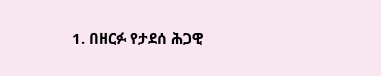1. በዘርፉ የታደሰ ሕጋዊ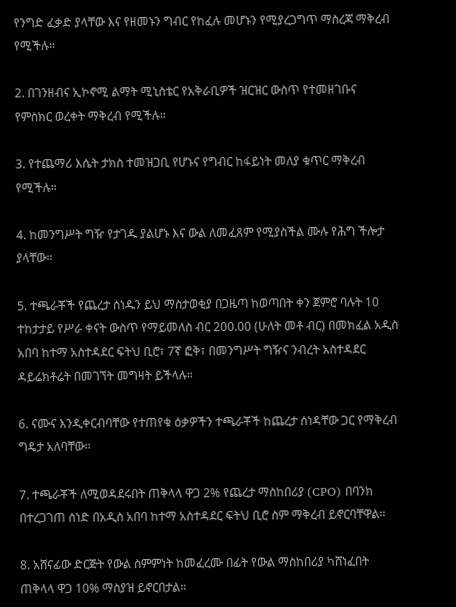የንግድ ፈቃድ ያላቸው እና የዘመኑን ግብር የከፈሉ መሆኑን የሚያረጋግጥ ማስረጃ ማቅረብ የሚችሉ።

2. በገንዘብና ኢኮኖሚ ልማት ሚኒስቴር የአቅራቢዎች ዝርዝር ውስጥ የተመዘገቡና የምስክር ወረቀት ማቅረብ የሚችሉ።

3. የተጨማሪ እሴት ታክስ ተመዝጋቢ የሆኑና የግብር ከፋይነት መለያ ቁጥር ማቅረብ የሚችሉ።

4. ከመንግሥት ግዥ የታገዱ ያልሆኑ እና ውል ለመፈጸም የሚያስችል ሙሉ የሕግ ችሎታ ያላቸው።

5. ተጫራቾች የጨረታ ሰነዱን ይህ ማስታወቂያ በጋዜጣ ከወጣበት ቀን ጀምሮ ባሉት 10 ተከታታይ የሥራ ቀናት ውስጥ የማይመለስ ብር 200.00 (ሁለት መቶ ብር) በመክፈል አዲስ አበባ ከተማ አስተዳደር ፍትህ ቢሮ፣ 7ኛ ፎቅ፣ በመንግሥት ግዥና ንብረት አስተዳደር ዳይሬክቶሬት በመገኘት መግዛት ይችላሉ።

6. ናሙና እንዲቀርብባቸው የተጠየቁ ዕቃዎችን ተጫራቾች ከጨረታ ሰነዳቸው ጋር የማቅረብ ግዴታ አለባቸው።

7. ተጫራቾች ለሚወዳደሩበት ጠቅላላ ዋጋ 2% የጨረታ ማስከበሪያ (CPO) በባንክ በተረጋገጠ ሰነድ በአዲስ አበባ ከተማ አስተዳደር ፍትህ ቢሮ ስም ማቅረብ ይኖርባቸዋል።

8. አሸናፊው ድርጅት የውል ስምምነት ከመፈረሙ በፊት የውል ማስከበሪያ ካሸነፈበት ጠቅላላ ዋጋ 10% ማስያዝ ይኖርበታል።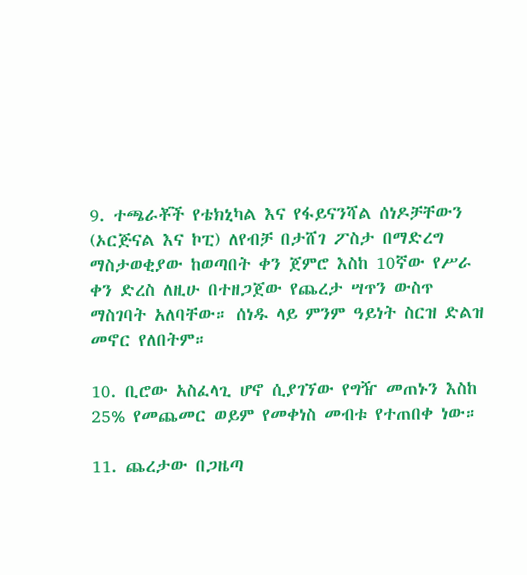9. ተጫራቾች የቴክኒካል እና የፋይናንሻል ሰነዶቻቸውን (ኦርጅናል እና ኮፒ) ለየብቻ በታሸገ ፖስታ በማድረግ ማስታወቂያው ከወጣበት ቀን ጀምሮ እስከ 10ኛው የሥራ ቀን ድረስ ለዚሁ በተዘጋጀው የጨረታ ሣጥን ውስጥ ማስገባት አለባቸው። ሰነዱ ላይ ምንም ዓይነት ስርዝ ድልዝ መኖር የለበትም።

10. ቢሮው አስፈላጊ ሆኖ ሲያገኘው የግዥ መጠኑን እስከ 25% የመጨመር ወይም የመቀነስ መብቱ የተጠበቀ ነው።

11. ጨረታው በጋዜጣ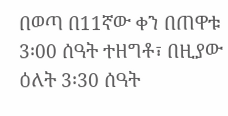በወጣ በ11ኛው ቀን በጠዋቱ 3፡00 ሰዓት ተዘግቶ፣ በዚያው ዕለት 3፡30 ሰዓት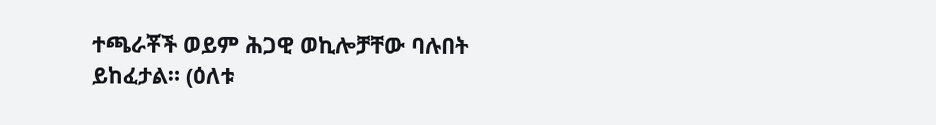ተጫራቾች ወይም ሕጋዊ ወኪሎቻቸው ባሉበት ይከፈታል። (ዕለቱ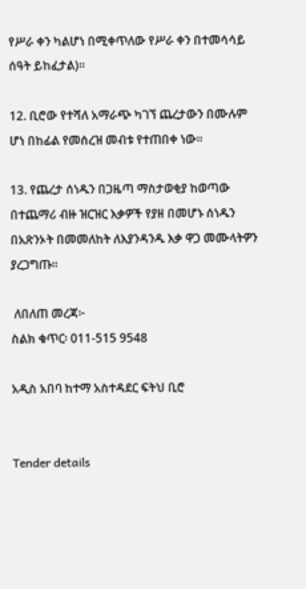የሥራ ቀን ካልሆነ በሚቀጥለው የሥራ ቀን በተመሳሳይ ሰዓት ይከፈታል)።

12. ቢሮው የተሻለ አማራጭ ካገኘ ጨረታውን በሙሉም ሆነ በከፊል የመሰረዝ መብቱ የተጠበቀ ነው።

13. የጨረታ ሰነዱን በጋዜጣ ማስታወቂያ ከወጣው በተጨማሪ ብዙ ዝርዝር እቃዎች የያዘ በመሆኑ ሰነዱን በአጽንኦት በመመለከት ለእያንዳንዱ እቃ ዋጋ መሙላትዎን ያረጋግጡ።

 ለበለጠ መረጃ፦
ስልክ ቁጥር፡ 011-515 9548

አዲስ አበባ ከተማ አስተዳደር ፍትህ ቢሮ


Tender details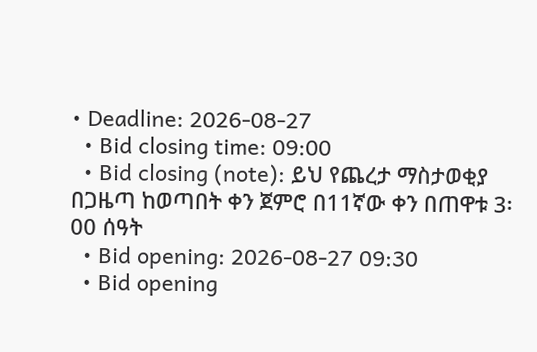• Deadline: 2026-08-27
  • Bid closing time: 09:00
  • Bid closing (note): ይህ የጨረታ ማስታወቂያ በጋዜጣ ከወጣበት ቀን ጀምሮ በ11ኛው ቀን በጠዋቱ 3፡00 ሰዓት
  • Bid opening: 2026-08-27 09:30
  • Bid opening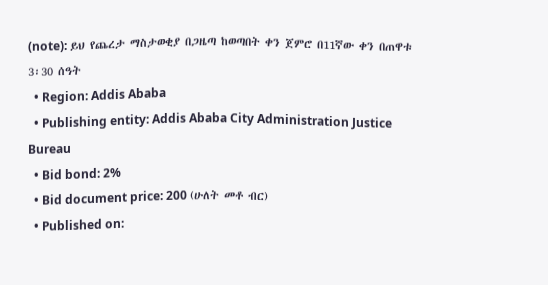(note): ይህ የጨረታ ማስታወቂያ በጋዜጣ ከወጣበት ቀን ጀምሮ በ11ኛው ቀን በጠዋቱ 3፡30 ሰዓት
  • Region: Addis Ababa
  • Publishing entity: Addis Ababa City Administration Justice Bureau
  • Bid bond: 2%
  • Bid document price: 200 (ሁለት መቶ ብር)
  • Published on: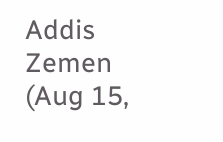Addis Zemen (Aug 15,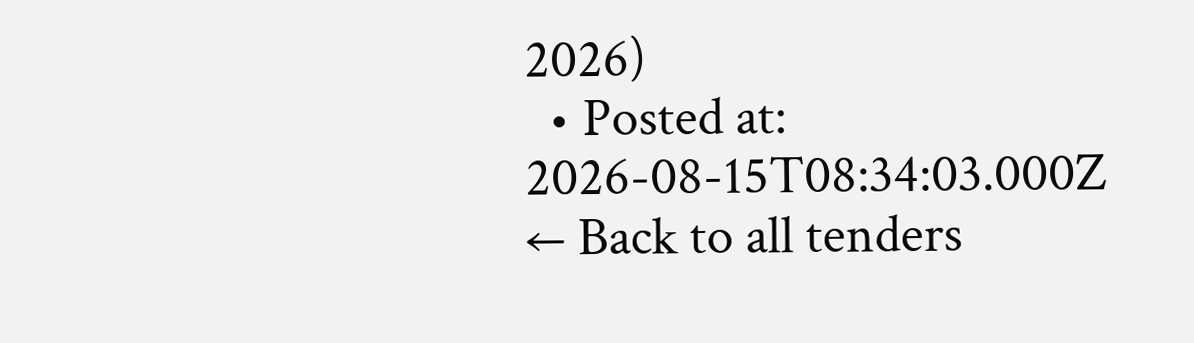2026)
  • Posted at: 2026-08-15T08:34:03.000Z
← Back to all tenders